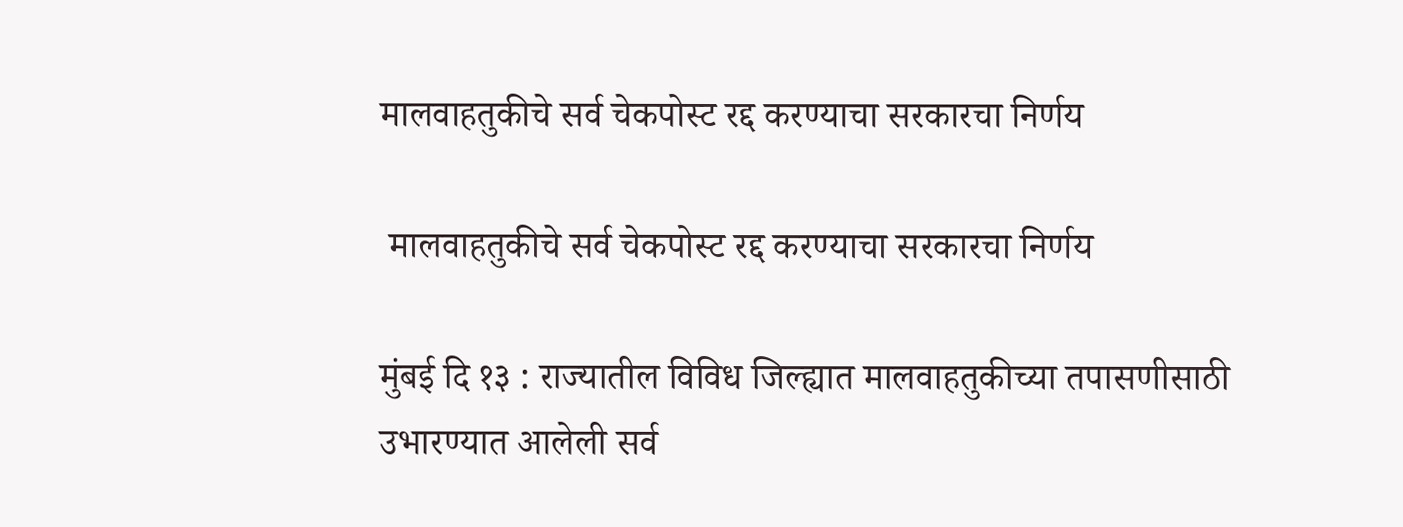मालवाहतुकीचे सर्व चेकपोस्ट रद्द करण्याचा सरकारचा निर्णय

 मालवाहतुकीचे सर्व चेकपोस्ट रद्द करण्याचा सरकारचा निर्णय

मुंबई दि १३ : राज्यातील विविध जिल्ह्यात मालवाहतुकीच्या तपासणीसाठी उभारण्यात आलेली सर्व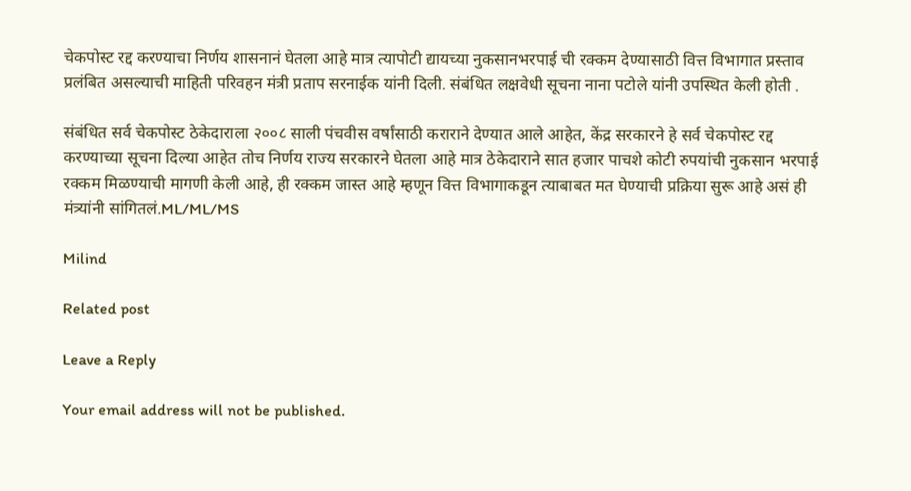चेकपोस्ट रद्द करण्याचा निर्णय शासनानं घेतला आहे मात्र त्यापोटी द्यायच्या नुकसानभरपाई ची रक्कम देण्यासाठी वित्त विभागात प्रस्ताव प्रलंबित असल्याची माहिती परिवहन मंत्री प्रताप सरनाईक यांनी दिली. संबंधित लक्षवेधी सूचना नाना पटोले यांनी उपस्थित केली होती .

संबंधित सर्व चेकपोस्ट ठेकेदाराला २००८ साली पंचवीस वर्षांसाठी कराराने देण्यात आले आहेत, केंद्र सरकारने हे सर्व चेकपोस्ट रद्द करण्याच्या सूचना दिल्या आहेत तोच निर्णय राज्य सरकारने घेतला आहे मात्र ठेकेदाराने सात हजार पाचशे कोटी रुपयांची नुकसान भरपाई रक्कम मिळण्याची मागणी केली आहे, ही रक्कम जास्त आहे म्हणून वित्त विभागाकडून त्याबाबत मत घेण्याची प्रक्रिया सुरू आहे असं ही मंत्र्यांनी सांगितलं.ML/ML/MS

Milind

Related post

Leave a Reply

Your email address will not be published.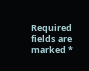Required fields are marked *